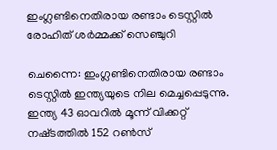ഇംഗ്ലണ്ടിനെതിരായ രണ്ടാം ടെസ്റ്റില്‍ രോഹിത് ശർമ്മക്ക് സെഞ്ചുറി

ചെന്നൈ: ഇംഗ്ലണ്ടിനെതിരായ രണ്ടാം ടെസ്റ്റില്‍ ഇന്ത്യയുടെ നില മെച്ചപ്പെടുന്നു. ഇന്ത്യ 43 ഓവറില്‍ മൂന്ന് വിക്കറ്റ് നഷ്‌ടത്തില്‍ 152 റണ്‍സ്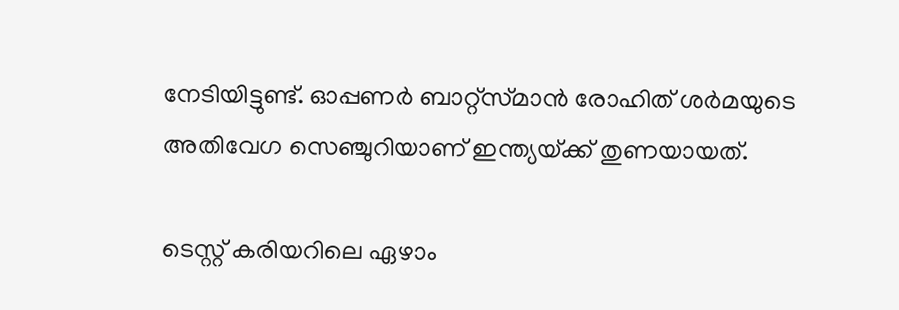നേടിയിട്ടുണ്ട്. ഓപ്പണര്‍ ബാറ്റ്‌സ്‌മാന്‍ രോഹിത് ശര്‍മയുടെ അതിവേഗ സെഞ്ചുറിയാണ് ഇന്ത്യയ്‌ക്ക് തുണയായത്.

ടെസ്റ്റ് കരിയറിലെ ഏഴാം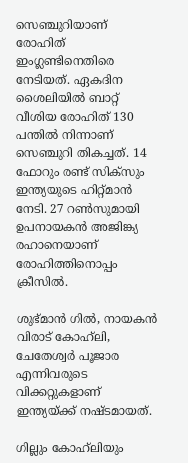സെഞ്ചുറിയാണ് രോഹിത് ഇംഗ്ലണ്ടിനെതിരെ നേടിയത്. ഏകദിന ശൈലിയില്‍ ബാറ്റ് വീശിയ രോഹിത് 130 പന്തില്‍ നിന്നാണ് സെഞ്ചുറി തികച്ചത്. 14 ഫോറും രണ്ട് സിക്‌സും ഇന്ത്യയുടെ ഹിറ്റ്‌മാന്‍ നേടി. 27 റണ്‍സുമായി ഉപനായകന്‍ അജിങ്ക്യ രഹാനെയാണ് രോഹിത്തിനൊപ്പം ക്രീസില്‍.

ശുഭ്‌മാന്‍ ഗില്‍, നായകന്‍ വിരാട് കോഹ്‌ലി, ചേതേശ്വര്‍ പൂജാര എന്നിവരുടെ വിക്കറ്റുകളാണ് ഇന്ത്യയ്‌ക്ക് നഷ്‌ടമായത്.

ഗില്ലും കോഹ്‌ലിയും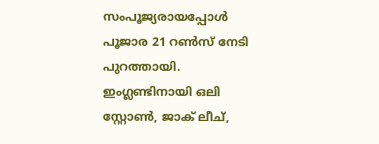സംപൂജ്യരായപ്പോള്‍ പൂജാര 21 റണ്‍സ് നേടി പുറത്തായി. ഇംഗ്ലണ്ടിനായി ഒലി സ്റ്റോണ്‍, ജാക് ലീച്,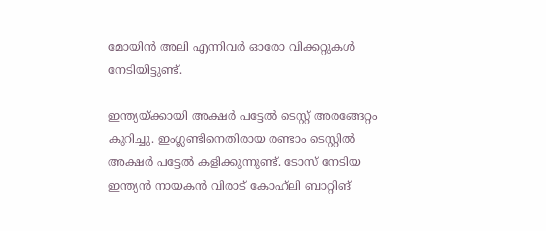മോയിന്‍ അലി എന്നിവര്‍ ഓരോ വിക്കറ്റുകള്‍ നേടിയിട്ടുണ്ട്.

ഇന്ത്യയ്ക്കായി അക്ഷര്‍ പട്ടേല്‍ ടെസ്റ്റ് അരങ്ങേറ്റം കുറിച്ചു. ഇംഗ്ലണ്ടിനെതിരായ രണ്ടാം ടെസ്റ്റില്‍ അക്ഷര്‍ പട്ടേല്‍ കളിക്കുന്നുണ്ട്. ടോസ് നേടിയ ഇന്ത്യന്‍ നായകന്‍ വിരാട് കോഹ്‌ലി ബാറ്റിങ്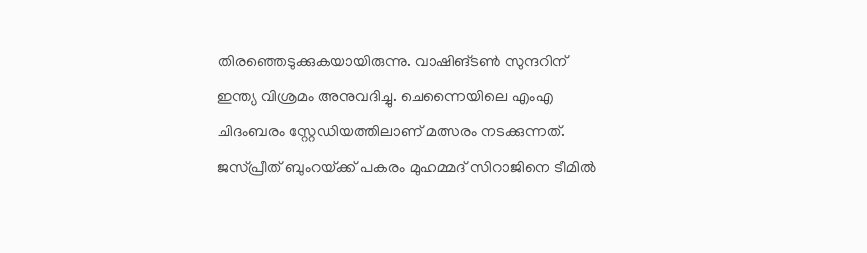തിരഞ്ഞെടുക്കുകയായിരുന്നു. വാഷിങ്ടണ്‍ സുന്ദറിന് ഇന്ത്യ വിശ്രമം അനുവദിച്ചു. ചെന്നൈയിലെ എംഎ ചിദംബരം സ്റ്റേഡിയത്തിലാണ് മത്സരം നടക്കുന്നത്. ജസ്‌പ്രീത് ബുംറയ്‌ക്ക് പകരം മുഹമ്മദ് സിറാജിനെ ടീമില്‍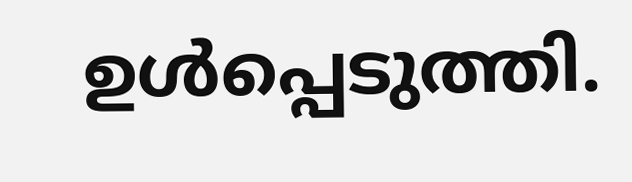ഉള്‍പ്പെടുത്തി.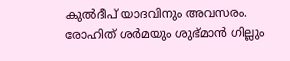കുല്‍ദീപ് യാദവിനും അവസരം. രോഹിത് ശര്‍മയും ശുഭ്‌മാന്‍ ഗില്ലും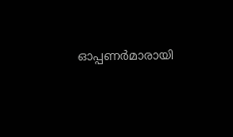ഓപ്പണര്‍മാരായി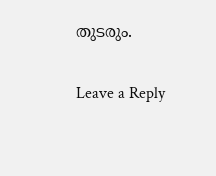തുടരും.

Leave a Reply